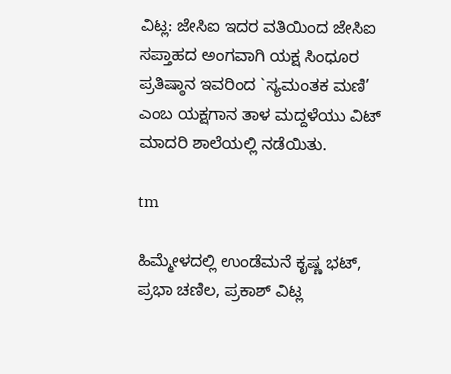ವಿಟ್ಲ: ಜೇಸಿಐ ಇದರ ವತಿಯಿಂದ ಜೇಸಿಐ ಸಪ್ತಾಹದ ಅಂಗವಾಗಿ ಯಕ್ಷ ಸಿಂಧೂರ ಪ್ರತಿಷ್ಠಾನ ಇವರಿಂದ `ಸ್ಯಮಂತಕ ಮಣಿ’ ಎಂಬ ಯಕ್ಷಗಾನ ತಾಳ ಮದ್ದಳೆಯು ವಿಟ್ ಮಾದರಿ ಶಾಲೆಯಲ್ಲಿ ನಡೆಯಿತು.

tm

ಹಿಮ್ಮೇಳದಲ್ಲಿ ಉಂಡೆಮನೆ ಕೃಷ್ಣ ಭಟ್, ಪ್ರಭಾ ಚಣಿಲ, ಪ್ರಕಾಶ್ ವಿಟ್ಲ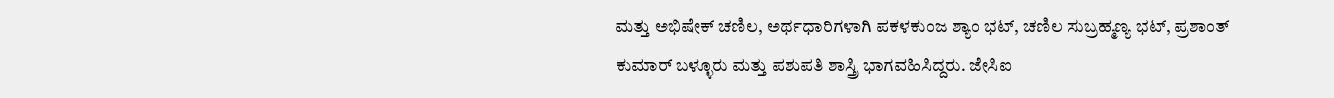ಮತ್ತು ಅಭಿಷೇಕ್ ಚಣಿಲ, ಅರ್ಥಧಾರಿಗಳಾಗಿ ಪಕಳಕುಂಜ ಶ್ಯಾಂ ಭಟ್, ಚಣಿಲ ಸುಬ್ರಹ್ಮಣ್ಯ ಭಟ್, ಪ್ರಶಾಂತ್ ಕುಮಾರ್ ಬಳ್ಳೂರು ಮತ್ತು ಪಶುಪತಿ ಶಾಸ್ತ್ರಿ ಭಾಗವಹಿಸಿದ್ದರು. ಜೇಸಿಐ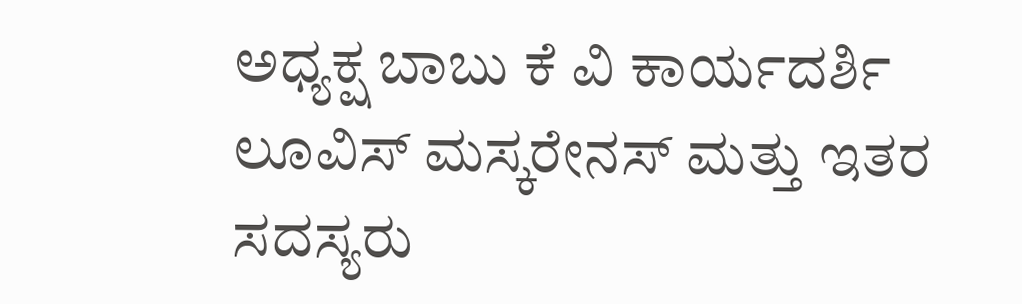ಅಧ್ಯಕ್ಷ ಬಾಬು ಕೆ ವಿ ಕಾರ್ಯದರ್ಶಿ ಲೂವಿಸ್ ಮಸ್ಕರೇನಸ್ ಮತ್ತು ಇತರ ಸದಸ್ಯರು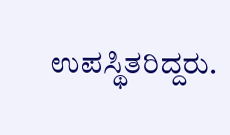ಉಪಸ್ಥಿತರಿದ್ದರು.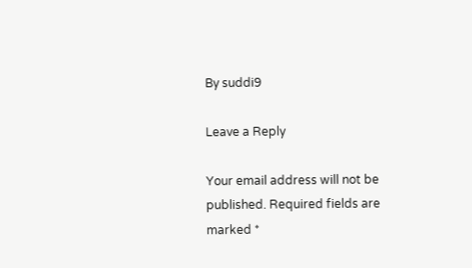By suddi9

Leave a Reply

Your email address will not be published. Required fields are marked *